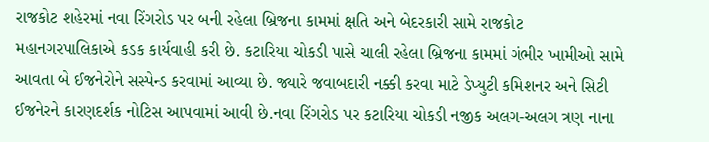રાજકોટ શહેરમાં નવા રિંગરોડ પર બની રહેલા બ્રિજના કામમાં ક્ષતિ અને બેદરકારી સામે રાજકોટ મહાનગરપાલિકાએ કડક કાર્યવાહી કરી છે. કટારિયા ચોકડી પાસે ચાલી રહેલા બ્રિજના કામમાં ગંભીર ખામીઓ સામે આવતા બે ઈજનેરોને સસ્પેન્ડ કરવામાં આવ્યા છે. જ્યારે જવાબદારી નક્કી કરવા માટે ડેપ્યુટી કમિશનર અને સિટી ઈજનેરને કારણદર્શક નોટિસ આપવામાં આવી છે.નવા રિંગરોડ પર કટારિયા ચોકડી નજીક અલગ-અલગ ત્રણ નાના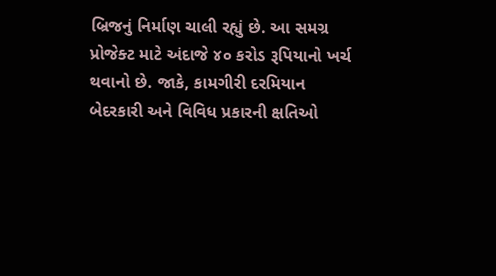બ્રિજનું નિર્માણ ચાલી રહ્યું છે. આ સમગ્ર પ્રોજેક્ટ માટે અંદાજે ૪૦ કરોડ રૂપિયાનો ખર્ચ થવાનો છે. જાકે, કામગીરી દરમિયાન બેદરકારી અને વિવિધ પ્રકારની ક્ષતિઓ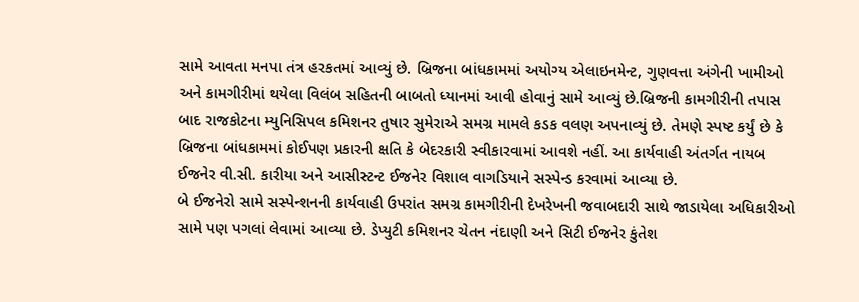સામે આવતા મનપા તંત્ર હરકતમાં આવ્યું છે. બ્રિજના બાંધકામમાં અયોગ્ય એલાઇનમેન્ટ, ગુણવત્તા અંગેની ખામીઓ અને કામગીરીમાં થયેલા વિલંબ સહિતની બાબતો ધ્યાનમાં આવી હોવાનું સામે આવ્યું છે.બ્રિજની કામગીરીની તપાસ બાદ રાજકોટના મ્યુનિસિપલ કમિશનર તુષાર સુમેરાએ સમગ્ર મામલે કડક વલણ અપનાવ્યું છે. તેમણે સ્પષ્ટ કર્યું છે કે બ્રિજના બાંધકામમાં કોઈપણ પ્રકારની ક્ષતિ કે બેદરકારી સ્વીકારવામાં આવશે નહીં. આ કાર્યવાહી અંતર્ગત નાયબ ઈજનેર વી.સી. કારીયા અને આસીસ્ટન્ટ ઈજનેર વિશાલ વાગડિયાને સસ્પેન્ડ કરવામાં આવ્યા છે.
બે ઈજનેરો સામે સસ્પેન્શનની કાર્યવાહી ઉપરાંત સમગ્ર કામગીરીની દેખરેખની જવાબદારી સાથે જાડાયેલા અધિકારીઓ સામે પણ પગલાં લેવામાં આવ્યા છે. ડેપ્યુટી કમિશનર ચેતન નંદાણી અને સિટી ઈજનેર કુંતેશ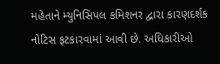મહેતાને મ્યુનિસિપલ કમિશનર દ્વારા કારણદર્શક નોટિસ ફટકારવામાં આવી છે. અધિકારીઓ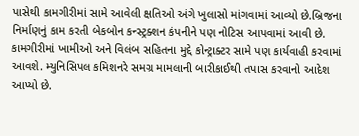પાસેથી કામગીરીમાં સામે આવેલી ક્ષતિઓ અંગે ખુલાસો માંગવામાં આવ્યો છે.બ્રિજના નિર્માણનું કામ કરતી બેકબોન કન્સ્ટ્રક્શન કંપનીને પણ નોટિસ આપવામાં આવી છે. કામગીરીમાં ખામીઓ અને વિલંબ સહિતના મુદ્દે કોન્ટ્રાક્ટર સામે પણ કાર્યવાહી કરવામાં આવશે. મ્યુનિસિપલ કમિશનરે સમગ્ર મામલાની બારીકાઈથી તપાસ કરવાનો આદેશ આપ્યો છે.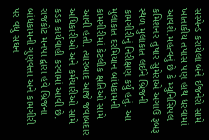સસ્પેન્ડ કરાયેલા બંને ઈજનેરો સામે ખાતાકીય તપાસ પણ હાથ ધરવામાં આવશે.મહત્વનું છે કે મ્યુનિસિપલ કમિશનર તુષાર સુમેરાએ અગાઉ રૂબરૂ સ્થળ મુલાકાત લઈને બ્રિજની કામગીરીનું નિરીક્ષણ કર્યું હતું. આ મુલાકાત દરમિયાન બાંધકામની કામગીરીમાં કેટલીક ક્ષતિઓ સામે આવી હતી. ત્યારબાદ આજે જવાબદાર અધિકારીઓ અને કર્મચારીઓ સામે કડક કાર્યવાહી કરવામાં આવી છે. રાજકોટ મનપા દ્વારા હવે બ્રિજના બાંધકામની ગુણવત્તા અને કામગીરી પર વધુ સઘન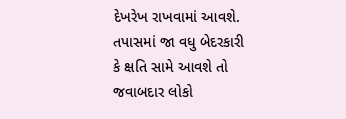દેખરેખ રાખવામાં આવશે. તપાસમાં જા વધુ બેદરકારી કે ક્ષતિ સામે આવશે તો જવાબદાર લોકો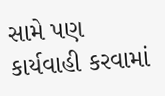સામે પણ કાર્યવાહી કરવામાં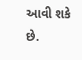આવી શકે છે.